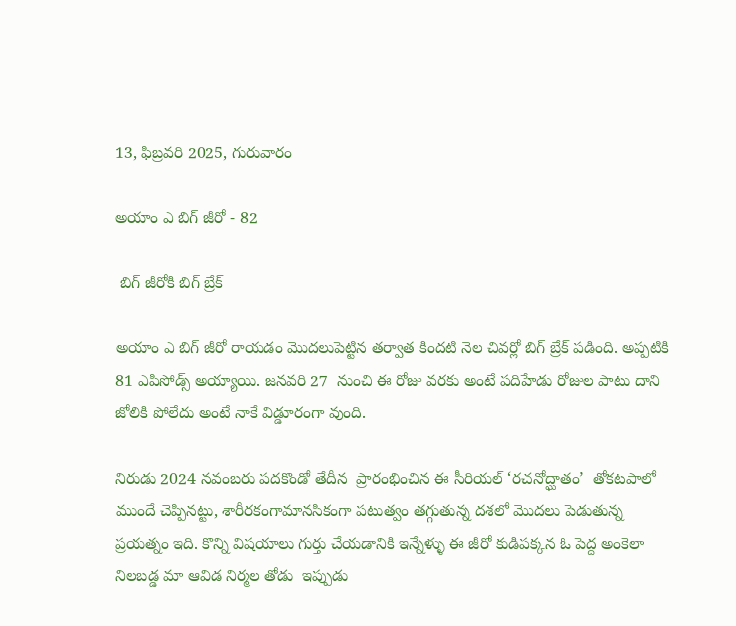13, ఫిబ్రవరి 2025, గురువారం

అయాం ఎ బిగ్ జీరో - 82

 బిగ్ జీరోకి బిగ్ బ్రేక్

అయాం ఎ బిగ్ జీరో రాయడం మొదలుపెట్టిన తర్వాత కిందటి నెల చివర్లో బిగ్ బ్రేక్ పడింది. అప్పటికి 81 ఎపిసోడ్స్ అయ్యాయి. జనవరి 27  నుంచి ఈ రోజు వరకు అంటే పదిహేడు రోజుల పాటు దాని జోలికి పోలేదు అంటే నాకే విడ్డూరంగా వుంది.

నిరుడు 2024 నవంబరు పదకొండో తేదీన  ప్రారంభించిన ఈ సీరియల్ ‘రచనోద్ఘాతం’  తోకటపాలో ముందే చెప్పినట్టు, శారీరకంగామానసికంగా పటుత్వం తగ్గుతున్న దశలో మొదలు పెడుతున్న ప్రయత్నం ఇది. కొన్ని విషయాలు గుర్తు చేయడానికి ఇన్నేళ్ళు ఈ జీరో కుడిపక్కన ఓ పెద్ద అంకెలా నిలబడ్డ మా ఆవిడ నిర్మల తోడు  ఇప్పుడు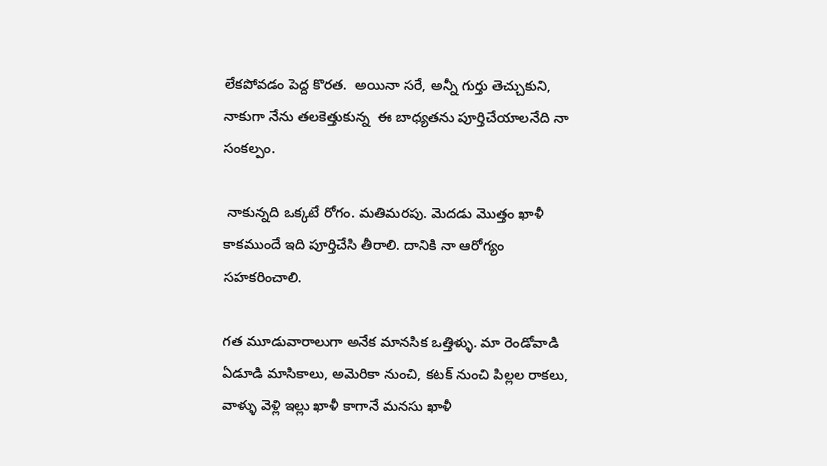లేకపోవడం పెద్ద కొరత.  అయినా సరే, అన్నీ గుర్తు తెచ్చుకుని, నాకుగా నేను తలకెత్తుకున్న  ఈ బాధ్యతను పూర్తిచేయాలనేది నా సంకల్పం.

 నాకున్నది ఒక్కటే రోగం. మతిమరపు. మెదడు మొత్తం ఖాళీ కాకముందే ఇది పూర్తిచేసి తీరాలి. దానికి నా ఆరోగ్యం సహకరించాలి.

గత మూడువారాలుగా అనేక మానసిక ఒత్తిళ్ళు. మా రెండోవాడి ఏడూడి మాసికాలు, అమెరికా నుంచి, కటక్ నుంచి పిల్లల రాకలు, వాళ్ళు వెళ్లి ఇల్లు ఖాళీ కాగానే మనసు ఖాళీ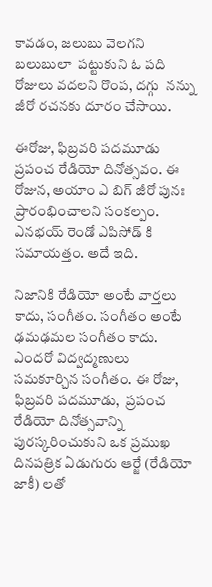కావడం, జలుబు వెలగని బలుబులా  పట్టుకుని ఓ పది రోజులు వదలని రొంప, దగ్గు  నన్ను జీరో రచనకు దూరం చేసాయి.

ఈరోజు, ఫిబ్రవరి పదమూడు ప్రపంచ రేడియో దినోత్సవం. ఈ రోజున, అయాం ఎ బిగ్ జీరో పునః ప్రారంభించాలని సంకల్పం. ఎనభయ్ రెండో ఎపిసోడ్ కి సమాయత్తం. అదే ఇది.

నిజానికి రేడియో అంటే వార్తలు కాదు, సంగీతం. సంగీతం అంటే  ఢమఢమల సంగీతం కాదు. ఎందరో విద్వద్మణులు సమకూర్చిన సంగీతం. ఈ రోజు, ఫిబ్రవరి పదమూడు,  ప్రపంచ రేడియో దినోత్సవాన్ని పురస్కరించుకుని ఒక ప్రముఖ దినపత్రిక ఏడుగురు ఆర్జే (రేడియో జాకీ) లతో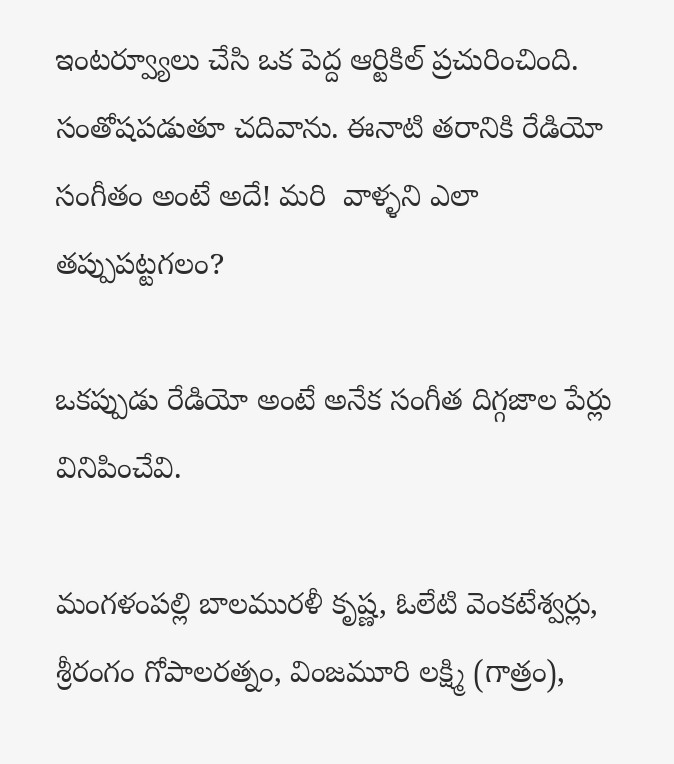ఇంటర్వ్యూలు చేసి ఒక పెద్ద ఆర్టికిల్ ప్రచురించింది. సంతోషపడుతూ చదివాను. ఈనాటి తరానికి రేడియో సంగీతం అంటే అదే! మరి  వాళ్ళని ఎలా తప్పుపట్టగలం?

ఒకప్పుడు రేడియో అంటే అనేక సంగీత దిగ్గజాల పేర్లు వినిపించేవి.

మంగళంపల్లి బాలమురళీ కృష్ణ, ఓలేటి వెంకటేశ్వర్లు, శ్రీరంగం గోపాలరత్నం, వింజమూరి లక్ష్మి (గాత్రం),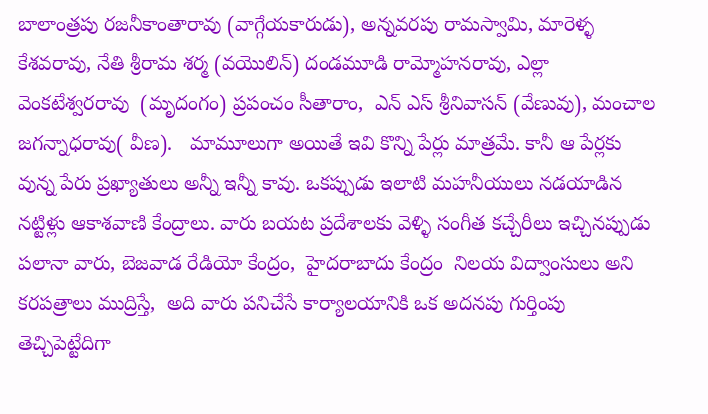బాలాంత్రపు రజనీకాంతారావు (వాగ్గేయకారుడు), అన్నవరపు రామస్వామి, మారెళ్ళ కేశవరావు, నేతి శ్రీరామ శర్మ (వయొలిన్) దండమూడి రామ్మోహనరావు, ఎల్లా వెంకటేశ్వరరావు  (మృదంగం) ప్రపంచం సీతారాం,  ఎన్ ఎస్ శ్రీనివాసన్ (వేణువు), మంచాల జగన్నాధరావు( వీణ).   మామూలుగా అయితే ఇవి కొన్ని పేర్లు మాత్రమే. కానీ ఆ పేర్లకు వున్న పేరు ప్రఖ్యాతులు అన్నీ ఇన్నీ కావు. ఒకప్పుడు ఇలాటి మహనీయులు నడయాడిన నట్టిళ్లు ఆకాశవాణి కేంద్రాలు. వారు బయట ప్రదేశాలకు వెళ్ళి సంగీత కచ్చేరీలు ఇచ్చినప్పుడు పలానా వారు, బెజవాడ రేడియో కేంద్రం,  హైదరాబాదు కేంద్రం  నిలయ విద్వాంసులు అని కరపత్రాలు ముద్రిస్తే,  అది వారు పనిచేసే కార్యాలయానికి ఒక అదనపు గుర్తింపు తెచ్చిపెట్టేదిగా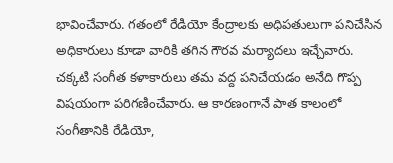భావించేవారు. గతంలో రేడియో కేంద్రాలకు అధిపతులుగా పనిచేసిన అధికారులు కూడా వారికి తగిన గౌరవ మర్యాదలు ఇచ్చేవారు. చక్కటి సంగీత కళాకారులు తమ వద్ద పనిచేయడం అనేది గొప్ప విషయంగా పరిగణించేవారు. ఆ కారణంగానే పాత కాలంలో సంగీతానికి రేడియో,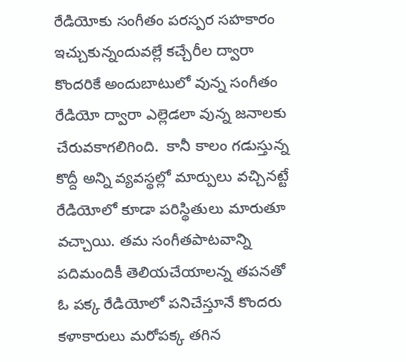రేడియోకు సంగీతం పరస్పర సహకారం ఇచ్చుకున్నందువల్లే కచ్చేరీల ద్వారా కొందరికే అందుబాటులో వున్న సంగీతం రేడియో ద్వారా ఎల్లెడలా వున్న జనాలకు చేరువకాగలిగింది.  కానీ కాలం గడుస్తున్న కొద్దీ అన్ని వ్యవస్థల్లో మార్పులు వచ్చినట్టే రేడియోలో కూడా పరిస్థితులు మారుతూ వచ్చాయి. తమ సంగీతపాటవాన్ని పదిమందికీ తెలియచేయాలన్న తపనతో ఓ పక్క రేడియోలో పనిచేస్తూనే కొందరు కళాకారులు మరోపక్క తగిన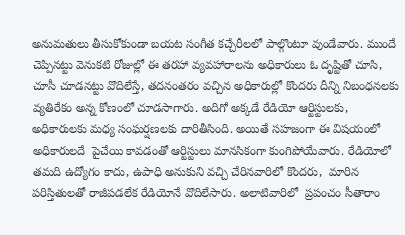అనుమతులు తీసుకోకుండా బయట సంగీత కచ్చేరీలలో పాల్గొంటూ వుండేవారు. ముందే చెప్పినట్టు వెనుకటి రోజుల్లో ఈ తరహా వ్యవహారాలను అధికారులు ఓ దృష్టితో చూసి, చూసీ చూడనట్టు వొదిలేస్తే, తదనంతరం వచ్చిన అధికారుల్లో కొందరు దీన్ని నిబంధనలకు వ్యతిరేకం అన్న కోణంలో చూడసాగారు. అదిగో అక్కడే రేడియో ఆర్టిస్టులకు, అధికారులకు మధ్య సంఘర్షణలకు దారితీసింది. అయితే సహజంగా ఈ విషయంలో అధికారులదే  పైచేయి కావడంతో ఆర్టిస్టులు మానసికంగా కుంగిపోయేవారు. రేడియోలో తమది ఉద్యోగం కాదు, ఉపాధి అనుకుని వచ్చి చేరినవారిలో కొందరు,  మారిన పరిస్తితులతో రాజీపడలేక రేడియోనే వొదిలేసారు. అలాటివారిలో  ప్రపంచం సీతారాం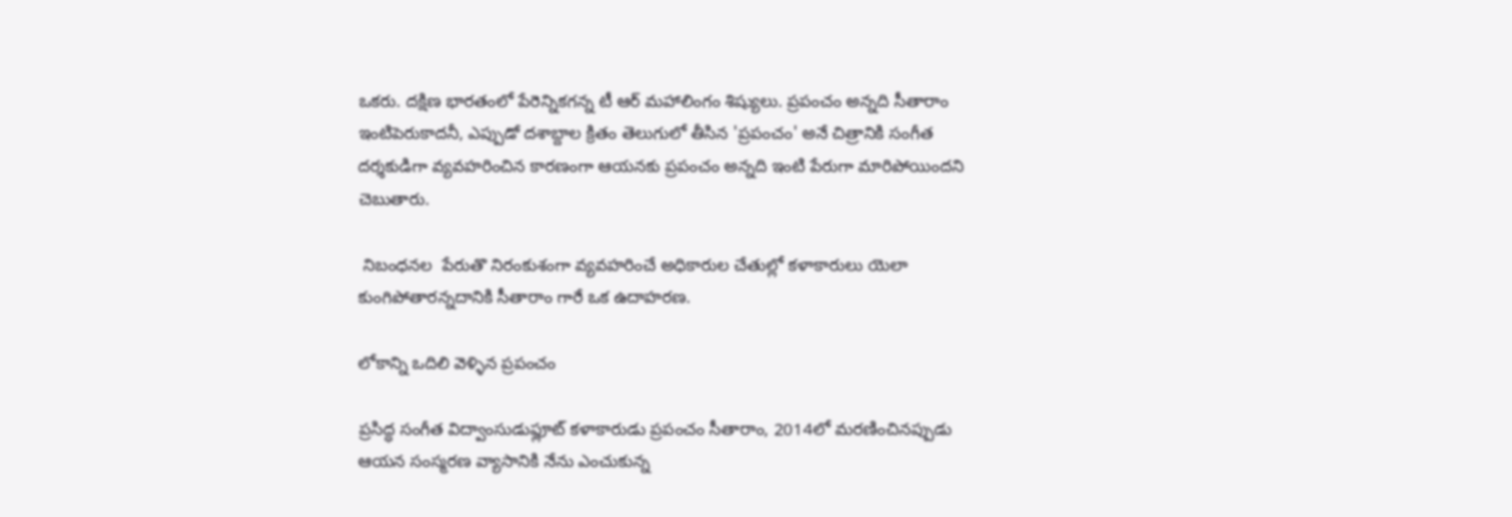ఒకరు. దక్షిణ భారతంలో పేరెన్నికగన్న టీ ఆర్ మహాలింగం శిష్యులు. ప్రపంచం అన్నది సీతారాం ఇంటిపెరుకాదనీ, ఎప్పుడో దశాబ్దాల క్రితం తెలుగులో తీసిన 'ప్రపంచం' అనే చిత్రానికి సంగీత దర్శకుడిగా వ్యవహరించిన కారణంగా ఆయనకు ప్రపంచం అన్నది ఇంటి పేరుగా మారిపోయిందని చెబుతారు.

 నిబంధనల  పేరుతొ నిరంకుశంగా వ్యవహరించే అధికారుల చేతుల్లో కళాకారులు యెలా కుంగిపోతారన్నదానికి సీతారాం గారే ఒక ఉదాహరణ.

లోకాన్ని ఒదిలి వెళ్ళిన ప్రపంచం

ప్రసిద్ధ సంగీత విద్వాంసుడుఫ్లూట్ కళాకారుడు ప్రపంచం సీతారాం, 2014లో మరణించినప్పుడు ఆయన సంస్మరణ వ్యాసానికి నేను ఎంచుకున్న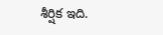శీర్షిక ఇది.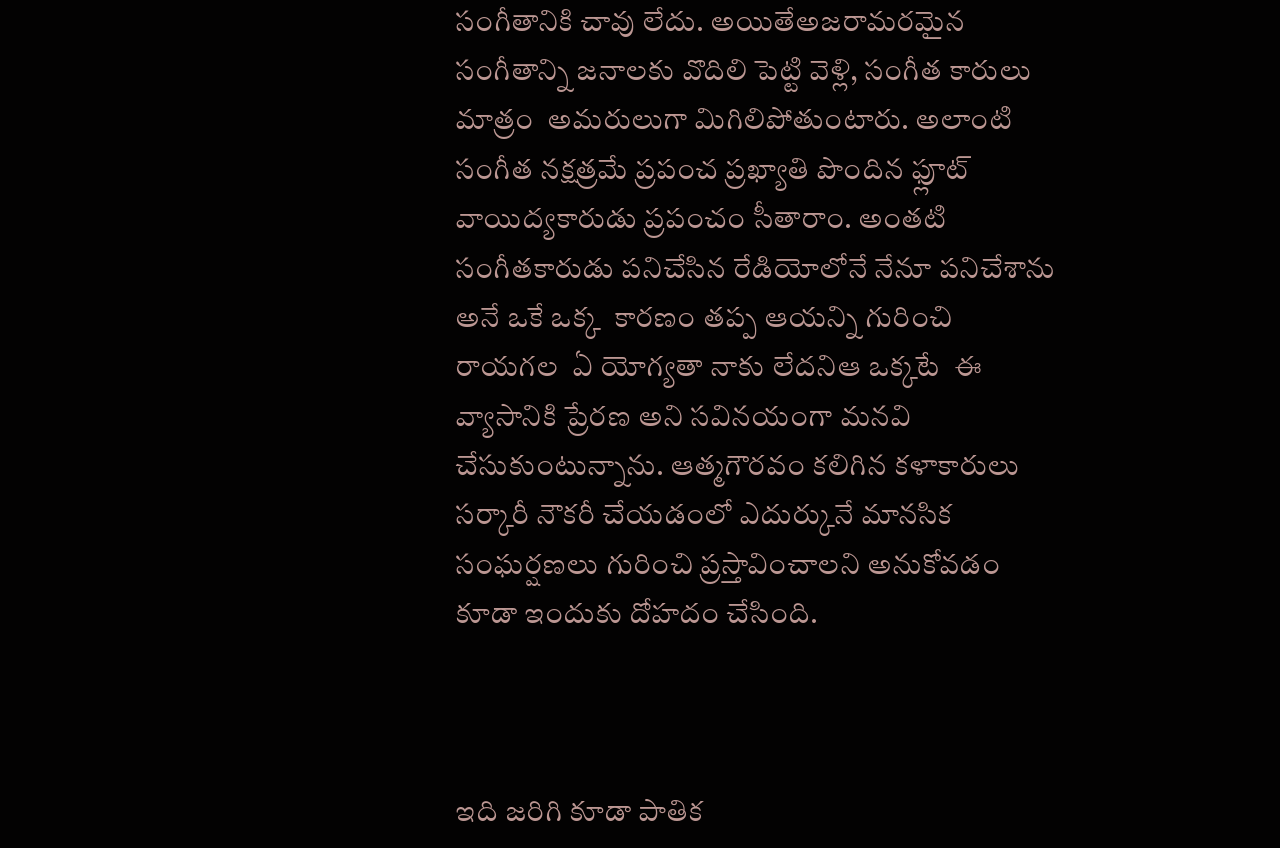సంగీతానికి చావు లేదు. అయితేఅజరామరమైన సంగీతాన్ని జనాలకు వొదిలి పెట్టి వెళ్లి, సంగీత కారులు మాత్రం  అమరులుగా మిగిలిపోతుంటారు. అలాంటి సంగీత నక్షత్రమే ప్రపంచ ప్రఖ్యాతి పొందిన ఫ్లూట్ వాయిద్యకారుడు ప్రపంచం సీతారాం. అంతటి సంగీతకారుడు పనిచేసిన రేడియోలోనే నేనూ పనిచేశాను అనే ఒకే ఒక్క  కారణం తప్ప ఆయన్ని గురించి రాయగల  ఏ యోగ్యతా నాకు లేదనిఆ ఒక్కటే  ఈ వ్యాసానికి ప్రేరణ అని సవినయంగా మనవి చేసుకుంటున్నాను. ఆత్మగౌరవం కలిగిన కళాకారులు సర్కారీ నౌకరీ చేయడంలో ఎదుర్కునే మానసిక సంఘర్షణలు గురించి ప్రస్తావించాలని అనుకోవడం కూడా ఇందుకు దోహదం చేసింది.



ఇది జరిగి కూడా పాతిక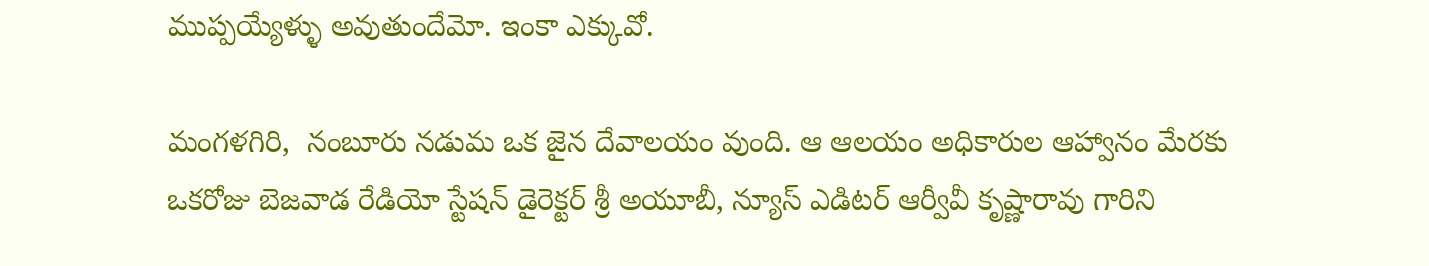ముప్పయ్యేళ్ళు అవుతుందేమో. ఇంకా ఎక్కువో.

మంగళగిరి,  నంబూరు నడుమ ఒక జైన దేవాలయం వుంది. ఆ ఆలయం అధికారుల ఆహ్వానం మేరకు ఒకరోజు బెజవాడ రేడియో స్టేషన్ డైరెక్టర్ శ్రీ అయూబీ, న్యూస్ ఎడిటర్ ఆర్వీవీ కృష్ణారావు గారిని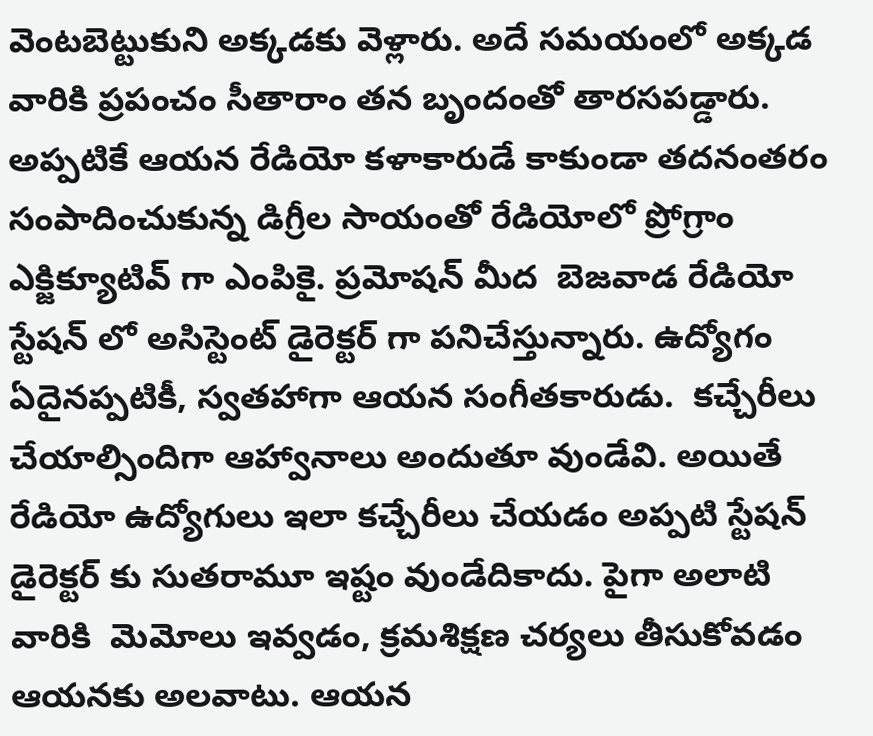వెంటబెట్టుకుని అక్కడకు వెళ్లారు. అదే సమయంలో అక్కడ వారికి ప్రపంచం సీతారాం తన బృందంతో తారసపడ్డారు. అప్పటికే ఆయన రేడియో కళాకారుడే కాకుండా తదనంతరం సంపాదించుకున్న డిగ్రీల సాయంతో రేడియోలో ప్రోగ్రాం ఎక్జిక్యూటివ్ గా ఎంపికై. ప్రమోషన్ మీద  బెజవాడ రేడియో స్టేషన్ లో అసిస్టెంట్ డైరెక్టర్ గా పనిచేస్తున్నారు. ఉద్యోగం ఏదైనప్పటికీ, స్వతహాగా ఆయన సంగీతకారుడు.  కచ్చేరీలు చేయాల్సిందిగా ఆహ్వానాలు అందుతూ వుండేవి. అయితే రేడియో ఉద్యోగులు ఇలా కచ్చేరీలు చేయడం అప్పటి స్టేషన్ డైరెక్టర్ కు సుతరామూ ఇష్టం వుండేదికాదు. పైగా అలాటి వారికి  మెమోలు ఇవ్వడం, క్రమశిక్షణ చర్యలు తీసుకోవడం ఆయనకు అలవాటు. ఆయన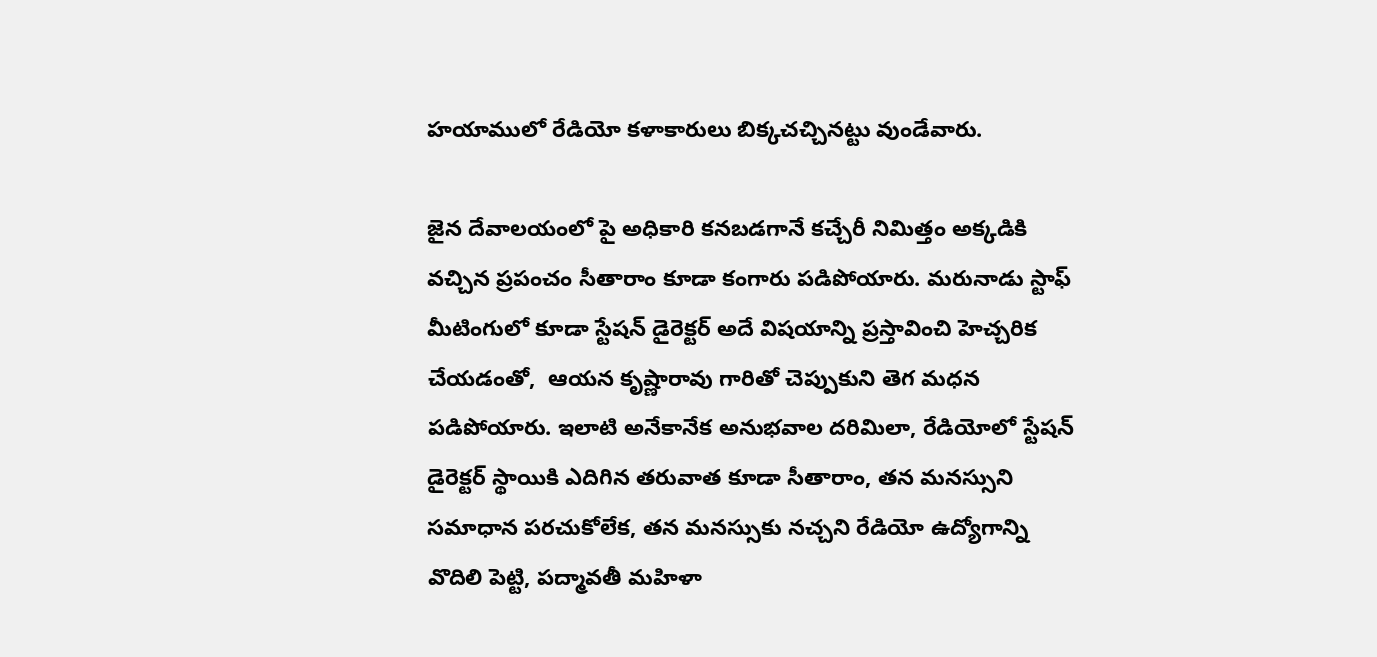హయాములో రేడియో కళాకారులు బిక్కచచ్చినట్టు వుండేవారు.

జైన దేవాలయంలో పై అధికారి కనబడగానే కచ్చేరీ నిమిత్తం అక్కడికి వచ్చిన ప్రపంచం సీతారాం కూడా కంగారు పడిపోయారు. మరునాడు స్టాఫ్ మీటింగులో కూడా స్టేషన్ డైరెక్టర్ అదే విషయాన్ని ప్రస్తావించి హెచ్చరిక చేయడంతో,  ఆయన కృష్ణారావు గారితో చెప్పుకుని తెగ మధన పడిపోయారు. ఇలాటి అనేకానేక అనుభవాల దరిమిలా, రేడియోలో స్టేషన్ డైరెక్టర్ స్థాయికి ఎదిగిన తరువాత కూడా సీతారాం, తన మనస్సుని సమాధాన పరచుకోలేక, తన మనస్సుకు నచ్చని రేడియో ఉద్యోగాన్ని వొదిలి పెట్టి, పద్మావతీ మహిళా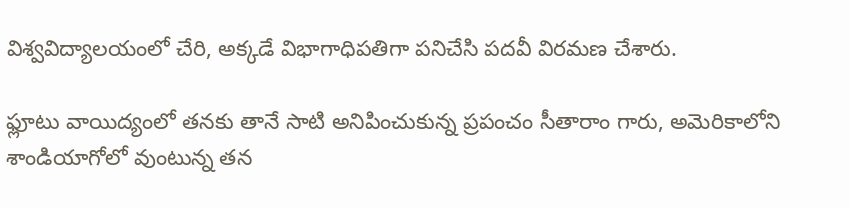విశ్వవిద్యాలయంలో చేరి, అక్కడే విభాగాధిపతిగా పనిచేసి పదవీ విరమణ చేశారు.

ఫ్లూటు వాయిద్యంలో తనకు తానే సాటి అనిపించుకున్న ప్రపంచం సీతారాం గారు, అమెరికాలోని శాండియాగోలో వుంటున్న తన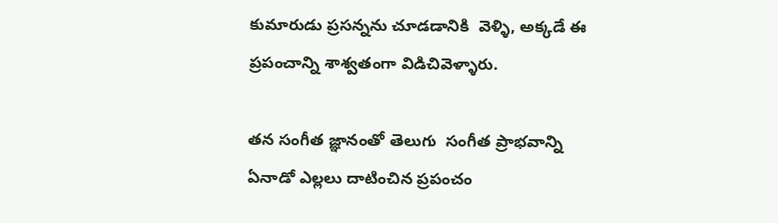కుమారుడు ప్రసన్నను చూడడానికి  వెళ్ళి, అక్కడే ఈ ప్రపంచాన్ని శాశ్వతంగా విడిచివెళ్ళారు.

తన సంగీత జ్ఞానంతో తెలుగు  సంగీత ప్రాభవాన్ని ఏనాడో ఎల్లలు దాటించిన ప్రపంచం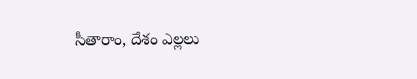సీతారాం, దేశం ఎల్లలు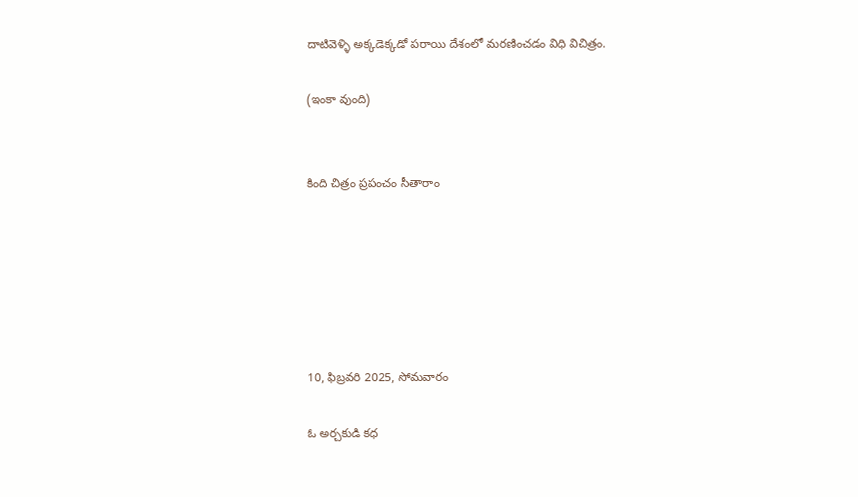దాటివెళ్ళి అక్కడెక్కడో పరాయి దేశంలో మరణించడం విధి విచిత్రం.

(ఇంకా వుంది)


కింది చిత్రం ప్రపంచం సీతారాం






10, ఫిబ్రవరి 2025, సోమవారం

ఓ అర్చకుడి కధ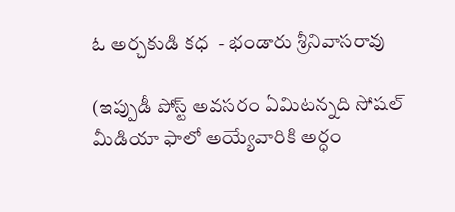ఓ అర్చకుడి కధ  - భండారు శ్రీనివాసరావు

(ఇప్పుడీ పోస్ట్ అవసరం ఏమిటన్నది సోషల్ మీడియా ఫాలో అయ్యేవారికి అర్ధం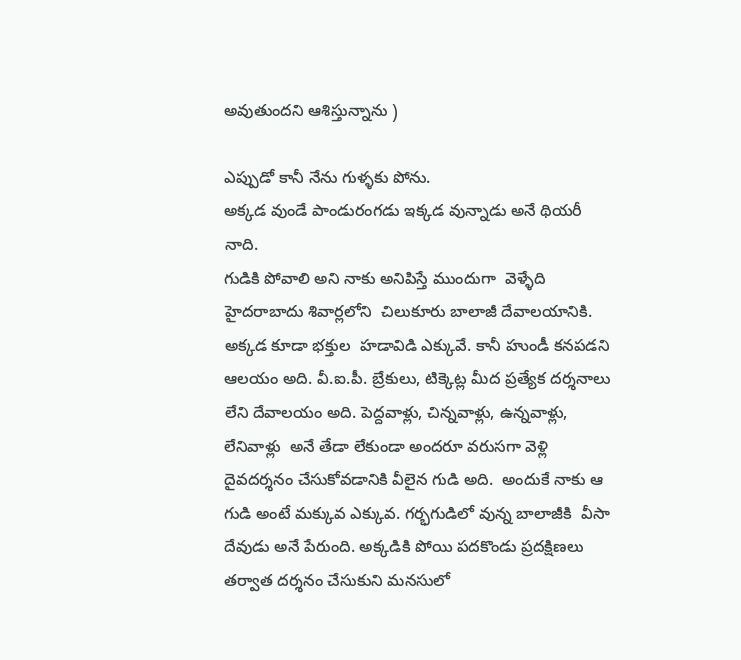అవుతుందని ఆశిస్తున్నాను )

ఎప్పుడో కానీ నేను గుళ్ళకు పోను.
అక్కడ వుండే పాండురంగడు ఇక్కడ వున్నాడు అనే థియరీ నాది.
గుడికి పోవాలి అని నాకు అనిపిస్తే ముందుగా  వెళ్ళేది హైదరాబాదు శివార్లలోని  చిలుకూరు బాలాజీ దేవాలయానికి. అక్కడ కూడా భక్తుల  హడావిడి ఎక్కువే. కానీ హుండీ కనపడని ఆలయం అది. వీ.ఐ.పీ. బ్రేకులు, టిక్కెట్ల మీద ప్రత్యేక దర్శనాలు లేని దేవాలయం అది. పెద్దవాళ్లు, చిన్నవాళ్లు, ఉన్నవాళ్లు, లేనివాళ్లు  అనే తేడా లేకుండా అందరూ వరుసగా వెళ్లి దైవదర్శనం చేసుకోవడానికి వీలైన గుడి అది.  అందుకే నాకు ఆ గుడి అంటే మక్కువ ఎక్కువ. గర్భగుడిలో వున్న బాలాజీకి  వీసా దేవుడు అనే పేరుంది. అక్కడికి పోయి పదకొండు ప్రదక్షిణలు తర్వాత దర్శనం చేసుకుని మనసులో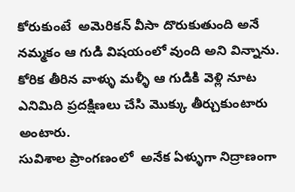కోరుకుంటే  అమెరికన్ వీసా దొరుకుతుంది అనే నమ్మకం ఆ గుడి విషయంలో వుంది అని విన్నాను.  కోరిక తీరిన వాళ్ళు మళ్ళీ ఆ గుడికి వెళ్లి నూట ఎనిమిది ప్రదక్షిణలు చేసి మొక్కు తీర్చుకుంటారు అంటారు.
సువిశాల ప్రాంగణంలో  అనేక ఏళ్ళుగా నిద్రాణంగా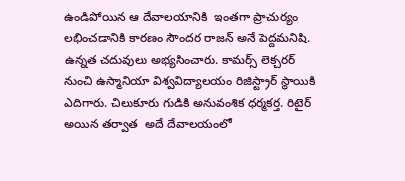ఉండిపోయిన ఆ దేవాలయానికి  ఇంతగా ప్రాచుర్యం లభించడానికి కారణం సౌందర రాజన్ అనే పెద్దమనిషి. ఉన్నత చదువులు అభ్యసించారు. కామర్స్ లెక్చరర్ నుంచి ఉస్మానియా విశ్వవిద్యాలయం రిజిస్ట్రార్ స్థాయికి ఎదిగారు. చిలుకూరు గుడికి అనువంశిక ధర్మకర్త. రిటైర్ అయిన తర్వాత  అదే దేవాలయంలో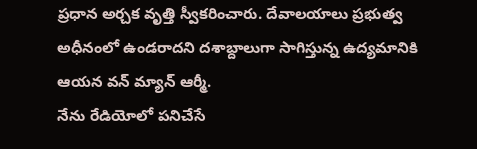ప్రధాన అర్చక వృత్తి స్వీకరించారు. దేవాలయాలు ప్రభుత్వ అధీనంలో ఉండరాదని దశాబ్దాలుగా సాగిస్తున్న ఉద్యమానికి ఆయన వన్ మ్యాన్ ఆర్మీ.
నేను రేడియోలో పనిచేసే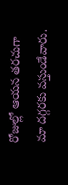రోజుల్లో ఆయన తరచుగా  మా దగ్గరకు వస్తుండేవారు.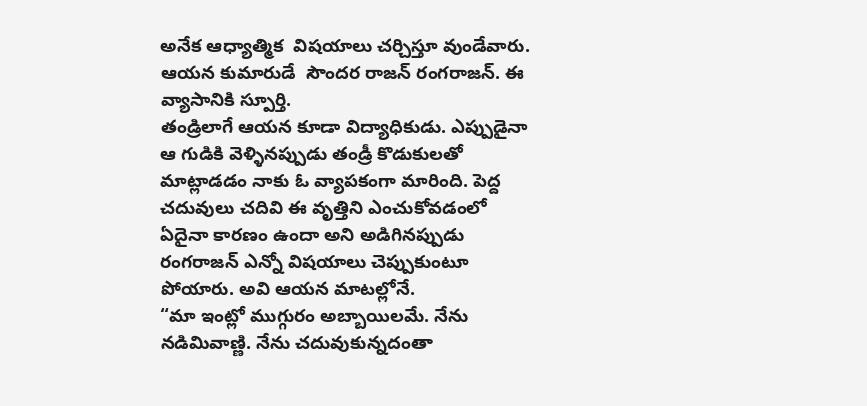అనేక ఆధ్యాత్మిక  విషయాలు చర్చిస్తూ వుండేవారు.
ఆయన కుమారుడే  సౌందర రాజన్ రంగరాజన్. ఈ వ్యాసానికి స్పూర్తి.
తండ్రిలాగే ఆయన కూడా విద్యాధికుడు. ఎప్పుడైనా ఆ గుడికి వెళ్ళినప్పుడు తండ్రీ కొడుకులతో మాట్లాడడం నాకు ఓ వ్యాపకంగా మారింది. పెద్ద చదువులు చదివి ఈ వృత్తిని ఎంచుకోవడంలో ఏదైనా కారణం ఉందా అని అడిగినప్పుడు రంగరాజన్ ఎన్నో విషయాలు చెప్పుకుంటూ పోయారు. అవి ఆయన మాటల్లోనే.
“మా ఇంట్లో ముగ్గురం అబ్బాయిలమే. నేను నడిమివాణ్ణి. నేను చదువుకున్నదంతా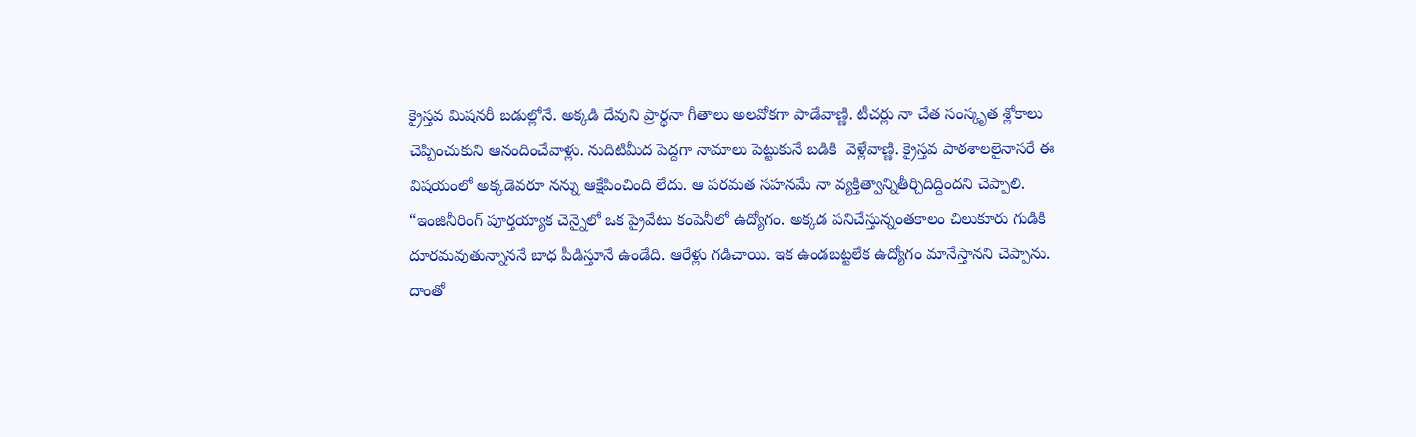క్రైస్తవ మిషనరీ బడుల్లోనే. అక్కడి దేవుని ప్రార్థనా గీతాలు అలవోకగా పాడేవాణ్ణి. టీచర్లు నా చేత సంస్కృత శ్లోకాలు చెప్పించుకుని ఆనందించేవాళ్లు. నుదిటిమీద పెద్దగా నామాలు పెట్టుకునే బడికి  వెళ్లేవాణ్ణి. క్రైస్తవ పాఠశాలలైనాసరే ఈ విషయంలో అక్కడెవరూ నన్ను ఆక్షేపించింది లేదు. ఆ పరమత సహనమే నా వ్యక్తిత్వాన్నితీర్చిదిద్దిందని చెప్పాలి.
“ఇంజినీరింగ్ పూర్తయ్యాక చెన్నైలో ఒక ప్రైవేటు కంపెనీలో ఉద్యోగం. అక్కడ పనిచేస్తున్నంతకాలం చిలుకూరు గుడికి దూరమవుతున్నాననే బాధ పీడిస్తూనే ఉండేది. ఆరేళ్లు గడిచాయి. ఇక ఉండబట్టలేక ఉద్యోగం మానేస్తానని చెప్పాను. దాంతో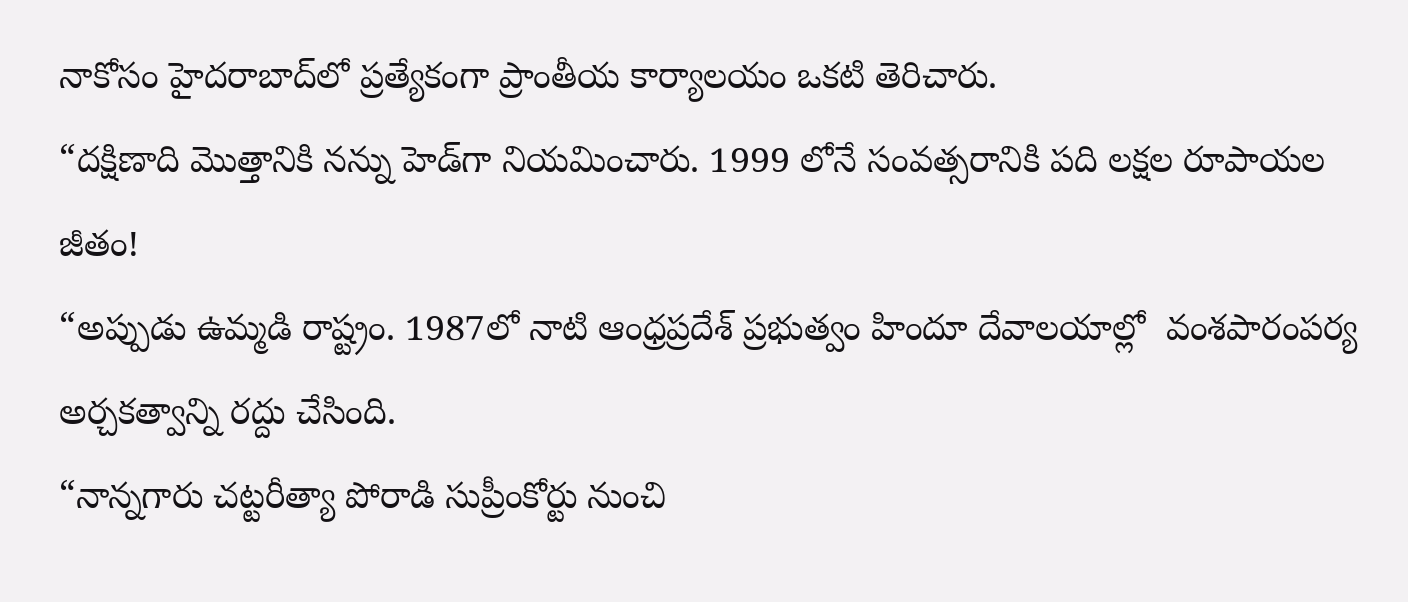నాకోసం హైదరాబాద్‌లో ప్రత్యేకంగా ప్రాంతీయ కార్యాలయం ఒకటి తెరిచారు.
“దక్షిణాది మొత్తానికి నన్ను హెడ్‌గా నియమించారు. 1999 లోనే సంవత్సరానికి పది లక్షల రూపాయల జీతం!
“అప్పుడు ఉమ్మడి రాష్ట్రం. 1987లో నాటి ఆంధ్రప్రదేశ్‌ ప్రభుత్వం హిందూ దేవాలయాల్లో  వంశపారంపర్య అర్చకత్వాన్ని రద్దు చేసింది.
“నాన్నగారు చట్టరీత్యా పోరాడి సుప్రీంకోర్టు నుంచి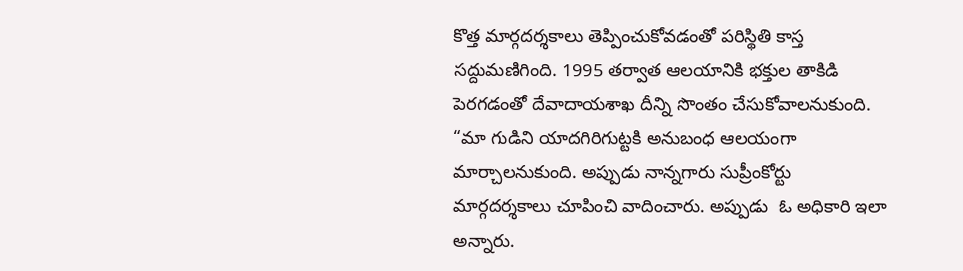కొత్త మార్గదర్శకాలు తెప్పించుకోవడంతో పరిస్థితి కాస్త సద్దుమణిగింది. 1995 తర్వాత ఆలయానికి భక్తుల తాకిడి పెరగడంతో దేవాదాయశాఖ దీన్ని సొంతం చేసుకోవాలనుకుంది.
“మా గుడిని యాదగిరిగుట్టకి అనుబంధ ఆలయంగా మార్చాలనుకుంది. అప్పుడు నాన్నగారు సుప్రీంకోర్టు మార్గదర్శకాలు చూపించి వాదించారు. అప్పుడు  ఓ అధికారి ఇలా అన్నారు.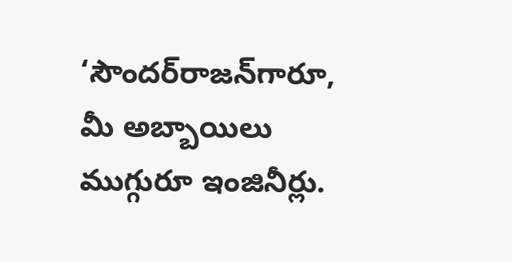‘సౌందర్‌రాజన్‌గారూ, మీ అబ్బాయిలు ముగ్గురూ ఇంజినీర్లు.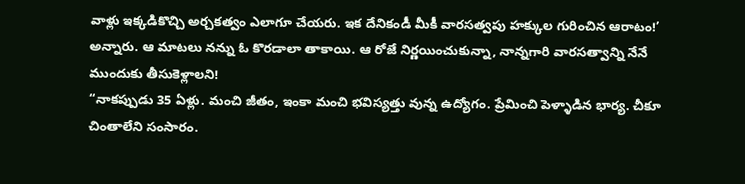వాళ్లు ఇక్కడికొచ్చి అర్చకత్వం ఎలాగూ చేయరు. ఇక దేనికండీ మీకీ వారసత్వపు హక్కుల గురించిన ఆరాటం!’ అన్నారు. ఆ మాటలు నన్ను ఓ కొరడాలా తాకాయి. ఆ రోజే నిర్ణయించుకున్నా, నాన్నగారి వారసత్వాన్ని నేనే ముందుకు తీసుకెళ్లాలని!
“నాకప్పుడు 35 ఏళ్లు. మంచి జీతం, ఇంకా మంచి భవిస్యత్తు వున్న ఉద్యోగం. ప్రేమించి పెళ్ళాడిన భార్య. చీకూ చింతాలేని సంసారం.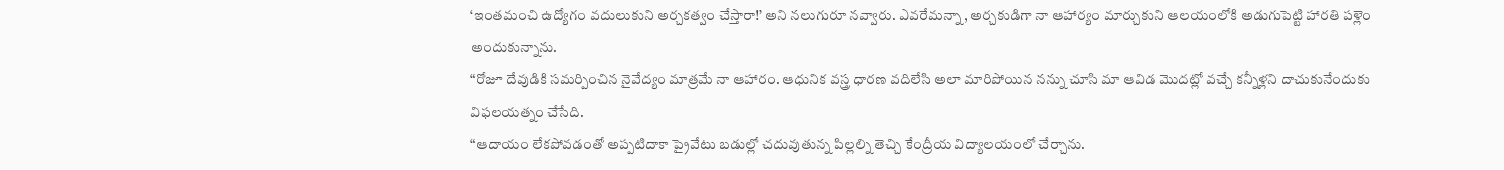‘ఇంతమంచి ఉద్యోగం వదులుకుని అర్చకత్వం చేస్తారా!’ అని నలుగురూ నవ్వారు. ఎవరేమన్నా, అర్చకుడిగా నా ఆహార్యం మార్చుకుని ఆలయంలోకి అడుగుపెట్టి హారతి పళ్లెం అందుకున్నాను.
“రోజూ దేవుడికి సమర్పించిన నైవేద్యం మాత్రమే నా ఆహారం. ఆధునిక వస్త్ర ధారణ వదిలేసి అలా మారిపోయిన నన్ను చూసి మా ఆవిడ మొదట్లో వచ్చే కన్నీళ్లని దాచుకునేందుకు విఫలయత్నం చేసేది.
“ఆదాయం లేకపోవడంతో అప్పటిదాకా ప్రైవేటు బడుల్లో చదువుతున్న పిల్లల్ని తెచ్చి కేంద్రీయ విద్యాలయంలో చేర్చాను.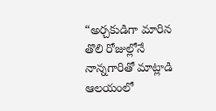“అర్చకుడిగా మారిన తొలి రోజుల్లోనే నాన్నగారితో మాట్లాడి ఆలయంలో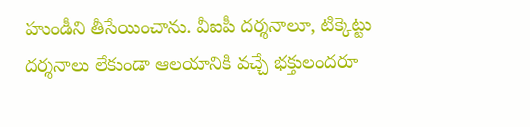హుండీని తీసేయించాను. వీఐపీ దర్శనాలూ, టిక్కెట్టు  దర్శనాలు లేకుండా ఆలయానికి వచ్చే భక్తులందరూ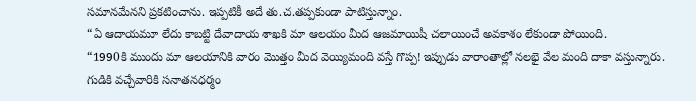సమానమేనని ప్రకటించాను. ఇప్పటికీ అదే తు.చ.తప్పకుండా పాటిస్తున్నాం.
“ఏ ఆదాయమూ లేదు కాబట్టి దేవాదాయ శాఖకి మా ఆలయం మీద ఆజమాయిషీ చలాయించే అవకాశం లేకుండా పోయింది.
“1990కి ముందు మా ఆలయానికి వారం మొత్తం మీద వెయ్యిమంది వస్తే గొప్ప! ఇప్పుడు వారాంతాల్లో నలభై వేల మంది దాకా వస్తున్నారు. గుడికి వచ్చేవారికి సనాతనధర్మం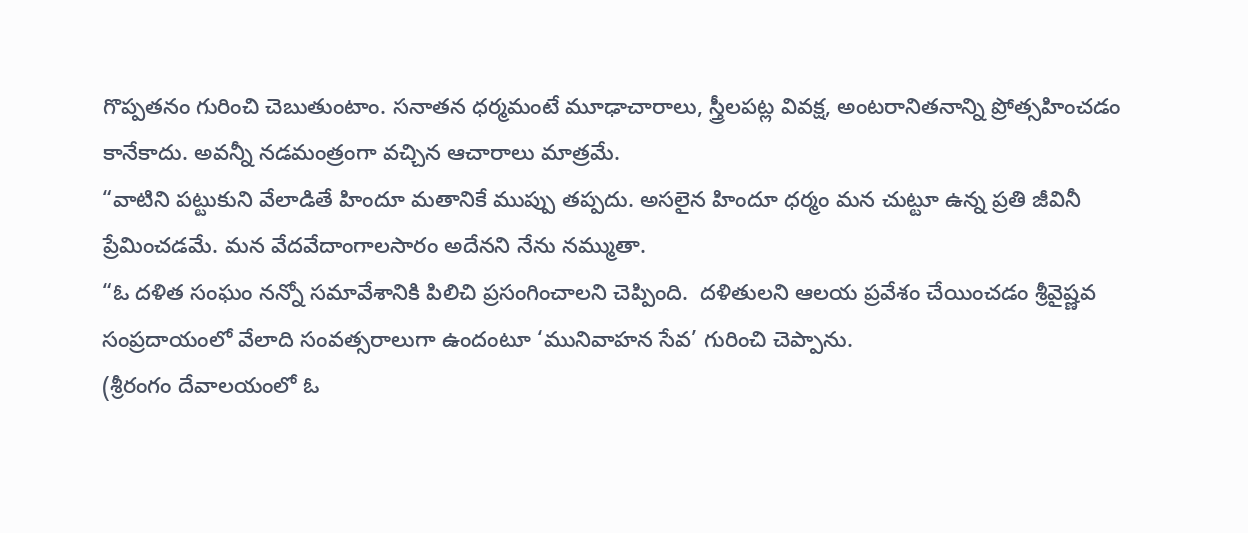గొప్పతనం గురించి చెబుతుంటాం. సనాతన ధర్మమంటే మూఢాచారాలు, స్త్రీలపట్ల వివక్ష, అంటరానితనాన్ని ప్రోత్సహించడం కానేకాదు. అవన్నీ నడమంత్రంగా వచ్చిన ఆచారాలు మాత్రమే.
“వాటిని పట్టుకుని వేలాడితే హిందూ మతానికే ముప్పు తప్పదు. అసలైన హిందూ ధర్మం మన చుట్టూ ఉన్న ప్రతి జీవినీ ప్రేమించడమే. మన వేదవేదాంగాలసారం అదేనని నేను నమ్ముతా.
“ఓ దళిత సంఘం నన్నో సమావేశానికి పిలిచి ప్రసంగించాలని చెప్పింది.  దళితులని ఆలయ ప్రవేశం చేయించడం శ్రీవైష్ణవ సంప్రదాయంలో వేలాది సంవత్సరాలుగా ఉందంటూ ‘మునివాహన సేవ’ గురించి చెప్పాను.
(శ్రీరంగం దేవాలయంలో ఓ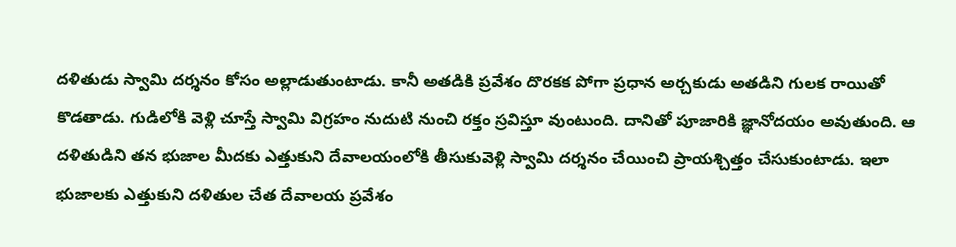దళితుడు స్వామి దర్శనం కోసం అల్లాడుతుంటాడు. కానీ అతడికి ప్రవేశం దొరకక పోగా ప్రధాన అర్చకుడు అతడిని గులక రాయితో కొడతాడు. గుడిలోకి వెళ్లి చూస్తే స్వామి విగ్రహం నుదుటి నుంచి రక్తం స్రవిస్తూ వుంటుంది. దానితో పూజారికి జ్ఞానోదయం అవుతుంది. ఆ దళితుడిని తన భుజాల మీదకు ఎత్తుకుని దేవాలయంలోకి తీసుకువెళ్లి స్వామి దర్శనం చేయించి ప్రాయశ్చిత్తం చేసుకుంటాడు. ఇలా భుజాలకు ఎత్తుకుని దళితుల చేత దేవాలయ ప్రవేశం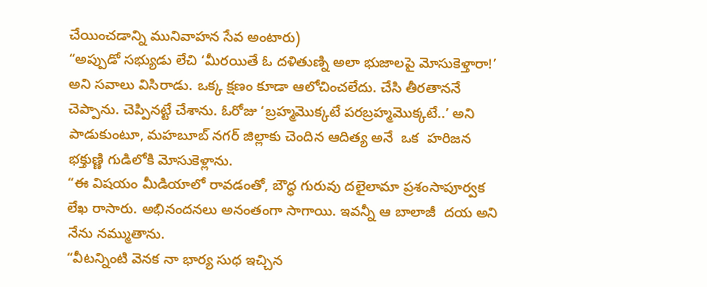చేయించడాన్ని మునివాహన సేవ అంటారు)
“అప్పుడో సభ్యుడు లేచి ‘మీరయితే ఓ దళితుణ్ని అలా భుజాలపై మోసుకెళ్తారా!’ అని సవాలు విసిరాడు. ఒక్క క్షణం కూడా ఆలోచించలేదు. చేసి తీరతాననే చెప్పాను. చెప్పినట్టే చేశాను. ఓరోజు ‘బ్రహ్మమొక్కటే పరబ్రహ్మమొక్కటే..’ అని పాడుకుంటూ, మహబూబ్ నగర్ జిల్లాకు చెందిన ఆదిత్య అనే  ఒక  హరిజన భక్తుణ్ణి గుడిలోకి మోసుకెళ్లాను.
“ఈ విషయం మీడియాలో రావడంతో, బౌద్ధ గురువు దలైలామా ప్రశంసాపూర్వక లేఖ రాసారు. అభినందనలు అనంతంగా సాగాయి. ఇవన్నీ ఆ బాలాజీ  దయ అని నేను నమ్ముతాను.
“వీటన్నింటి వెనక నా భార్య సుధ ఇచ్చిన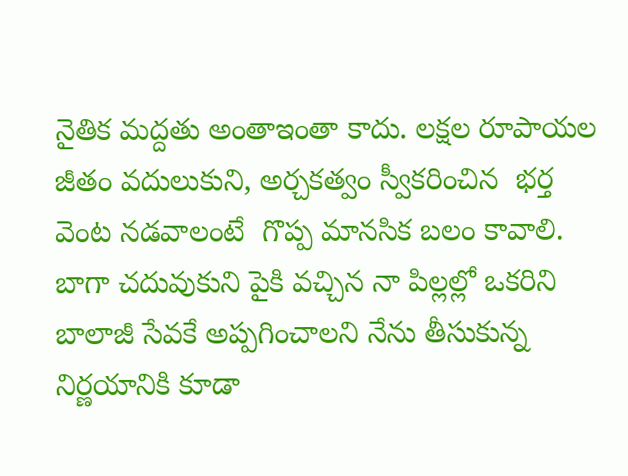నైతిక మద్దతు అంతాఇంతా కాదు. లక్షల రూపాయల జీతం వదులుకుని, అర్చకత్వం స్వీకరించిన  భర్త వెంట నడవాలంటే  గొప్ప మానసిక బలం కావాలి. బాగా చదువుకుని పైకి వచ్చిన నా పిల్లల్లో ఒకరిని బాలాజీ సేవకే అప్పగించాలని నేను తీసుకున్న నిర్ణయానికి కూడా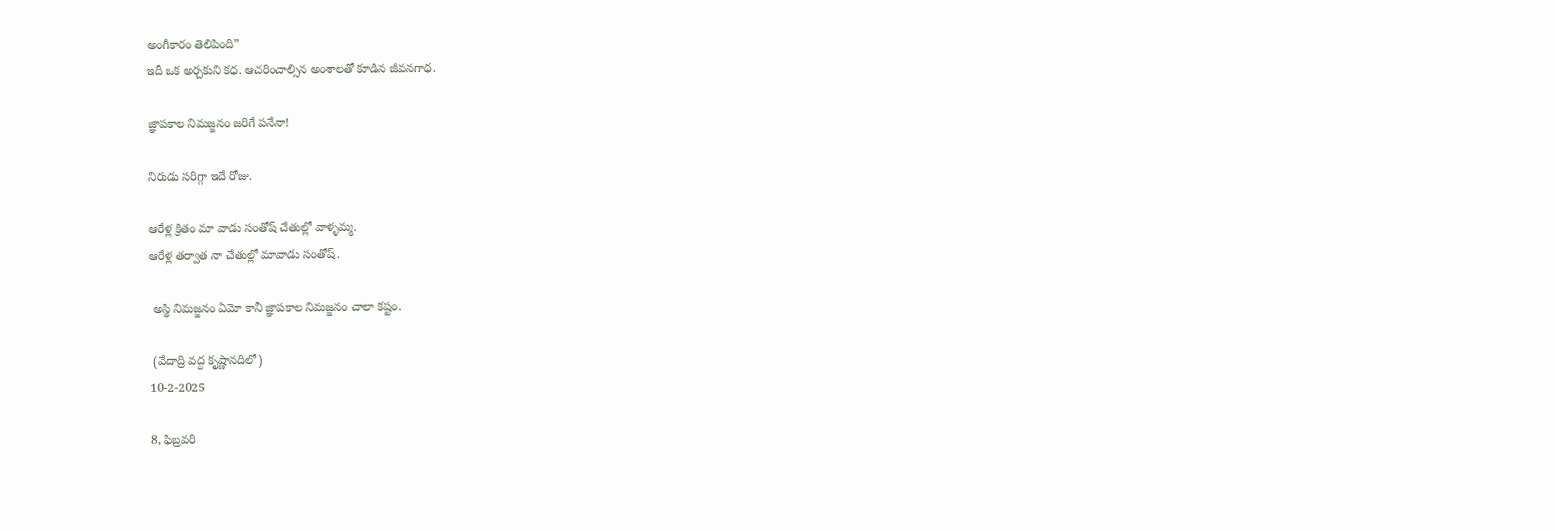అంగీకారం తెలిపింది”
ఇదీ ఒక అర్చకుని కధ. ఆచరించాల్సిన అంశాలతో కూడిన జీవనగాధ.

జ్ఞాపకాల నిమజ్జనం జరిగే పనేనా!

నిరుడు సరిగ్గా ఇదే రోజు.

ఆరేళ్ల క్రితం మా వాడు సంతోష్ చేతుల్లో వాళ్ళమ్మ.
ఆరేళ్ల తర్వాత నా చేతుల్లో మావాడు సంతోష్.

 అస్థి నిమజ్జనం ఏమో కానీ జ్ఞాపకాల నిమజ్జనం చాలా కష్టం.

 (వేదాద్రి వద్ద కృష్ణానదిలో)
10-2-2025

8, ఫిబ్రవరి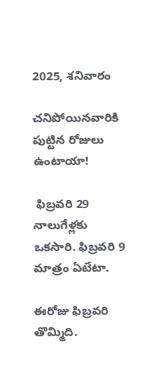2025, శనివారం

చనిపోయినవారికి పుట్టిన రోజులు ఉంటాయా!

 ఫిబ్రవరి 29 నాలుగేళ్లకు ఒకసారి. ఫిబ్రవరి 9 మాత్రం ఏటేటా.

ఈరోజు ఫిబ్రవరి తొమ్మిది.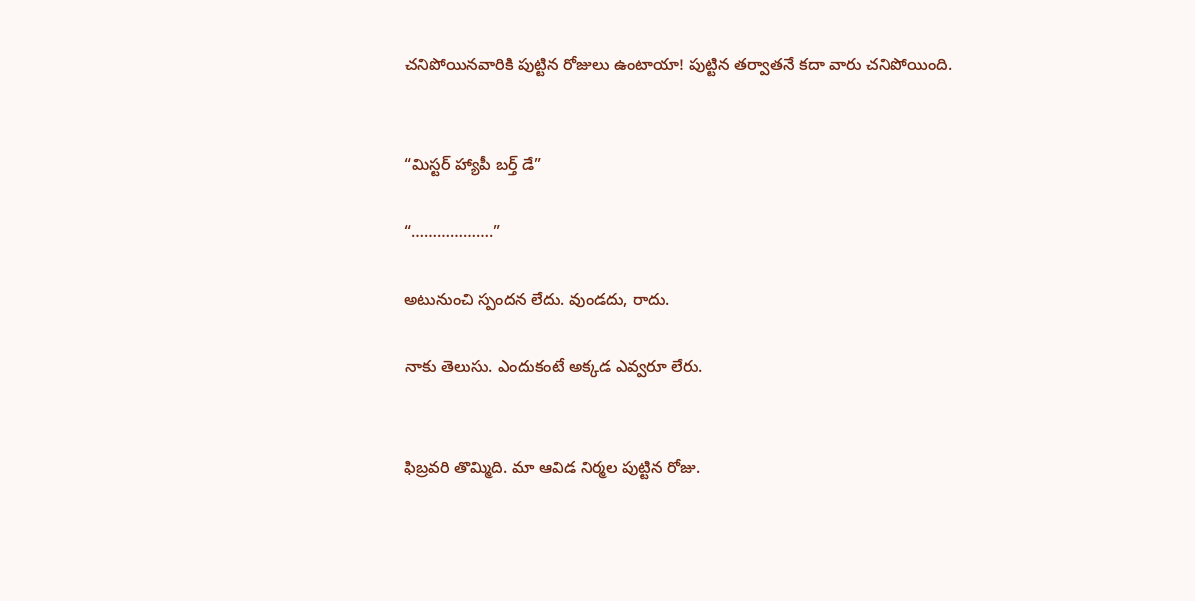చనిపోయినవారికి పుట్టిన రోజులు ఉంటాయా! పుట్టిన తర్వాతనే కదా వారు చనిపోయింది.


“మిస్టర్ హ్యాపీ బర్త్ డే”

“……………….”

అటునుంచి స్పందన లేదు. వుండదు, రాదు.

నాకు తెలుసు. ఎందుకంటే అక్కడ ఎవ్వరూ లేరు.


ఫిబ్రవరి తొమ్మిది. మా ఆవిడ నిర్మల పుట్టిన రోజు.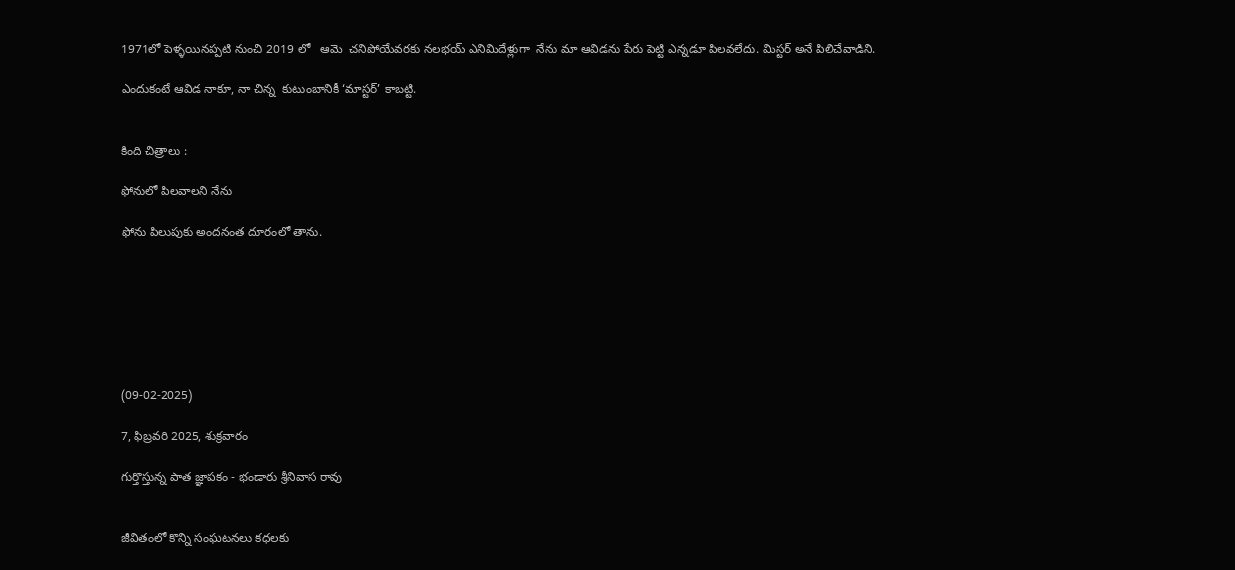1971లో పెళ్ళయినప్పటి నుంచి 2019 లో   ఆమె  చనిపోయేవరకు నలభయ్ ఎనిమిదేళ్లుగా  నేను మా ఆవిడను పేరు పెట్టి ఎన్నడూ పిలవలేదు. మిస్టర్ అనే పిలిచేవాడిని.

ఎందుకంటే ఆవిడ నాకూ, నా చిన్న  కుటుంబానికీ ‘మాస్టర్’ కాబట్టి.


కింది చిత్రాలు :

ఫోనులో పిలవాలని నేను

ఫోను పిలుపుకు అందనంత దూరంలో తాను.







(09-02-2025)

7, ఫిబ్రవరి 2025, శుక్రవారం

గుర్తొస్తున్న పాత జ్ఞాపకం - భండారు శ్రీనివాస రావు


జీవితంలో కొన్ని సంఘటనలు కధలకు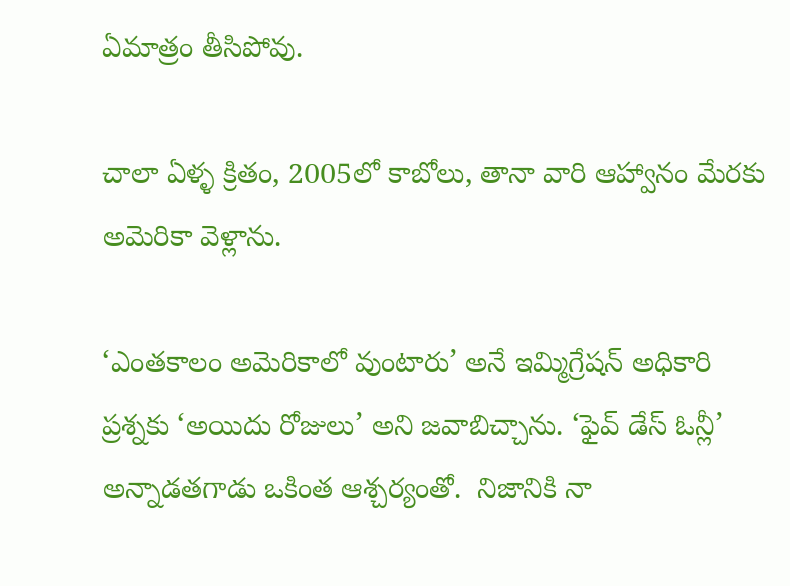ఏమాత్రం తీసిపోవు.

చాలా ఏళ్ళ క్రితం, 2005లో కాబోలు, తానా వారి ఆహ్వానం మేరకు అమెరికా వెళ్లాను.

‘ఎంతకాలం అమెరికాలో వుంటారు’ అనే ఇమ్మిగ్రేషన్ అధికారి ప్రశ్నకు ‘అయిదు రోజులు’ అని జవాబిచ్చాను. ‘ఫైవ్ డేస్ ఓన్లీ’ అన్నాడతగాడు ఒకింత ఆశ్చర్యంతో.  నిజానికి నా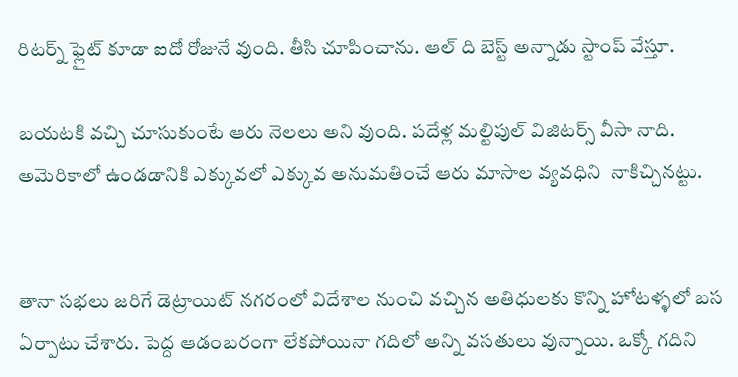రిటర్న్ ఫ్లైట్ కూడా ఐదో రోజునే వుంది. తీసి చూపించాను. ఆల్ ది బెస్ట్ అన్నాడు స్టాంప్ వేస్తూ.

బయటకి వచ్చి చూసుకుంటే ఆరు నెలలు అని వుంది. పదేళ్ల మల్టిపుల్ విజిటర్స్ వీసా నాది. అమెరికాలో ఉండడానికి ఎక్కువలో ఎక్కువ అనుమతించే ఆరు మాసాల వ్యవధిని  నాకిచ్చినట్టు.


తానా సభలు జరిగే డెట్రాయిట్ నగరంలో విదేశాల నుంచి వచ్చిన అతిధులకు కొన్ని హోటళ్ళలో బస ఏర్పాటు చేశారు. పెద్ద ఆడంబరంగా లేకపోయినా గదిలో అన్ని వసతులు వున్నాయి. ఒక్కో గదిని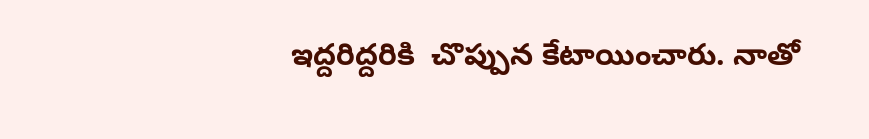ఇద్దరిద్దరికి  చొప్పున కేటాయించారు. నాతో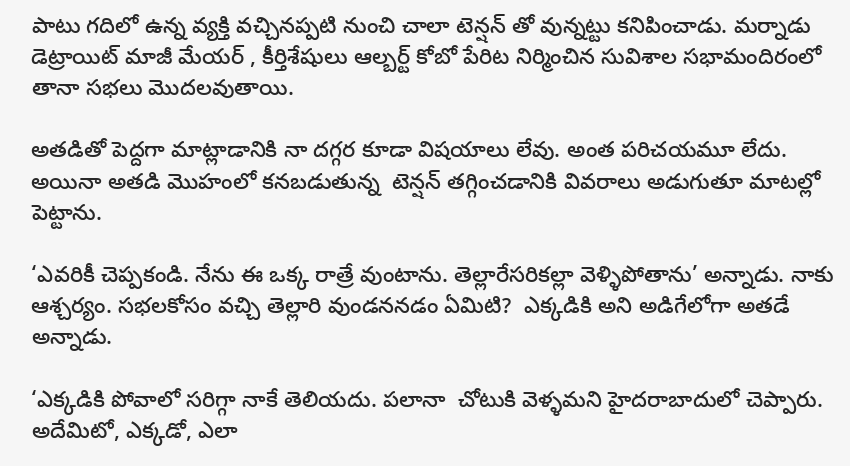పాటు గదిలో ఉన్న వ్యక్తి వచ్చినప్పటి నుంచి చాలా టెన్షన్ తో వున్నట్టు కనిపించాడు. మర్నాడు డెట్రాయిట్ మాజీ మేయర్ , కీర్తిశేషులు ఆల్బర్ట్ కోబో పేరిట నిర్మించిన సువిశాల సభామందిరంలో తానా సభలు మొదలవుతాయి.

అతడితో పెద్దగా మాట్లాడానికి నా దగ్గర కూడా విషయాలు లేవు. అంత పరిచయమూ లేదు. అయినా అతడి మొహంలో కనబడుతున్న  టెన్షన్ తగ్గించడానికి వివరాలు అడుగుతూ మాటల్లో పెట్టాను.

‘ఎవరికీ చెప్పకండి. నేను ఈ ఒక్క రాత్రే వుంటాను. తెల్లారేసరికల్లా వెళ్ళిపోతాను’ అన్నాడు. నాకు ఆశ్చర్యం. సభలకోసం వచ్చి తెల్లారి వుండననడం ఏమిటి?  ఎక్కడికి అని అడిగేలోగా అతడే అన్నాడు.

‘ఎక్కడికి పోవాలో సరిగ్గా నాకే తెలియదు. పలానా  చోటుకి వెళ్ళమని హైదరాబాదులో చెప్పారు. అదేమిటో, ఎక్కడో, ఎలా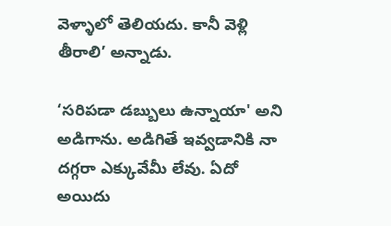వెళ్ళాలో తెలియదు. కానీ వెళ్లి తీరాలి’ అన్నాడు.

‘సరిపడా డబ్బులు ఉన్నాయా' అని అడిగాను. అడిగితే ఇవ్వడానికి నా దగ్గరా ఎక్కువేమీ లేవు. ఏదో అయిదు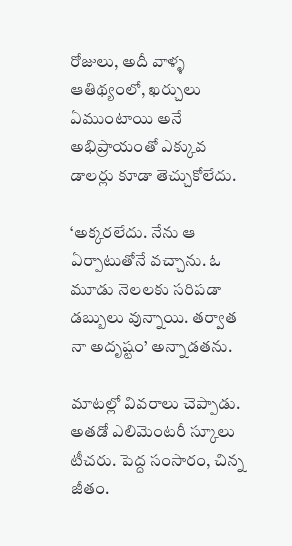రోజులు, అదీ వాళ్ళ ఆతిథ్యంలో, ఖర్చులు ఏముంటాయి అనే అభిప్రాయంతో ఎక్కువ డాలర్లు కూడా తెచ్చుకోలేదు.

‘అక్కరలేదు. నేను ఆ ఏర్పాటుతోనే వచ్చాను. ఓ మూడు నెలలకు సరిపడా డబ్బులు వున్నాయి. తర్వాత నా అదృష్టం’ అన్నాడతను.

మాటల్లో వివరాలు చెప్పాడు. అతడో ఎలిమెంటరీ స్కూలు టీచరు. పెద్ద సంసారం, చిన్న జీతం.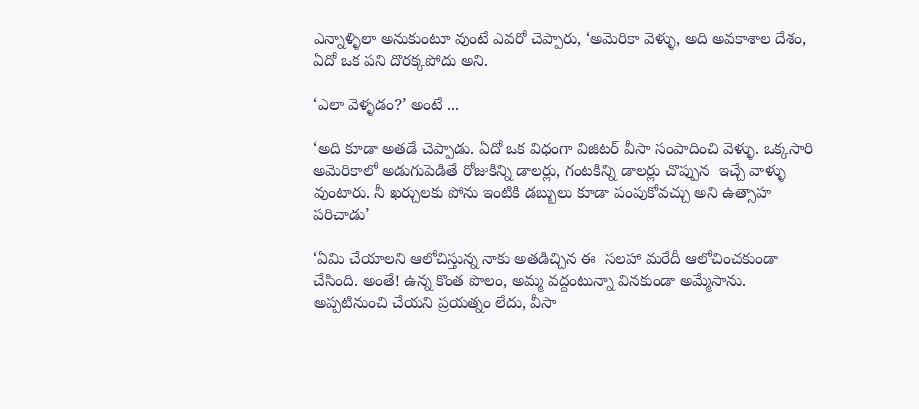ఎన్నాళ్ళిలా అనుకుంటూ వుంటే ఎవరో చెప్పారు, ‘అమెరికా వెళ్ళు, అది అవకాశాల దేశం, ఏదో ఒక పని దొరక్కపోదు అని.

‘ఎలా వెళ్ళడం?’ అంటే ...

‘అది కూడా అతడే చెప్పాడు. ఏదో ఒక విధంగా విజిటర్ వీసా సంపాదించి వెళ్ళు. ఒక్కసారి అమెరికాలో అడుగుపెడితే రోజుకిన్ని డాలర్లు, గంటకిన్ని డాలర్లు చొప్పున  ఇచ్చే వాళ్ళు వుంటారు. నీ ఖర్చులకు పోను ఇంటికి డబ్బులు కూడా పంపుకోవచ్చు అని ఉత్సాహ పరిచాడు’

‘ఏమి చేయాలని ఆలోచిస్తున్న నాకు అతడిచ్చిన ఈ  సలహా మరేదీ ఆలోచించకుండా చేసింది. అంతే! ఉన్న కొంత పొలం, అమ్మ వద్దంటున్నా వినకుండా అమ్మేసాను. అప్పటినుంచి చేయని ప్రయత్నం లేదు, వీసా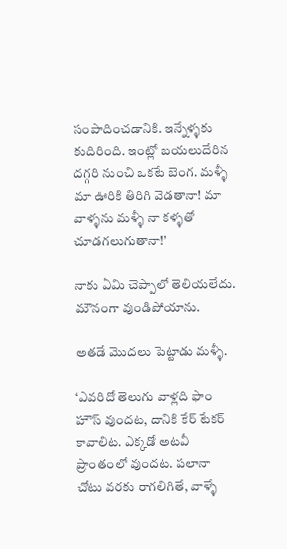సంపాదించడానికి. ఇన్నేళ్ళకు కుదిరింది. ఇంట్లో బయలుదేరిన దగ్గరి నుంచి ఒకటే బెంగ. మళ్ళీ మా ఊరికి తిరిగి వెడతానా! మా వాళ్ళను మళ్ళీ నా కళ్ళతో చూడగలుగుతానా!’

నాకు ఏమి చెప్పాలో తెలియలేదు. మౌనంగా వుండిపోయాను.

అతడే మొదలు పెట్టాడు మళ్ళీ.

‘ఎవరిదో తెలుగు వాళ్లది ఫాం హౌస్ వుందట, దానికి కేర్ టేకర్ కావాలిట. ఎక్కడో అటవీ ప్రాంతంలో వుందట. పలానా చోటు వరకు రాగలిగితే, వాళ్ళే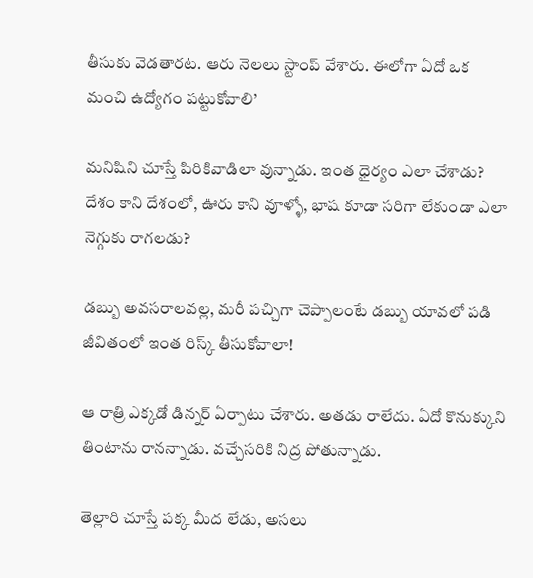తీసుకు వెడతారట. ఆరు నెలలు స్టాంప్ వేశారు. ఈలోగా ఏదో ఒక మంచి ఉద్యోగం పట్టుకోవాలి’

మనిషిని చూస్తే పిరికివాడిలా వున్నాడు. ఇంత ధైర్యం ఎలా చేశాడు? దేశం కాని దేశంలో, ఊరు కాని వూళ్ళో, భాష కూడా సరిగా లేకుండా ఎలా నెగ్గుకు రాగలడు?

డబ్బు అవసరాలవల్ల, మరీ పచ్చిగా చెప్పాలంటే డబ్బు యావలో పడి జీవితంలో ఇంత రిస్క్ తీసుకోవాలా!

ఆ రాత్రి ఎక్కడో డిన్నర్ ఏర్పాటు చేశారు. అతడు రాలేదు. ఏదో కొనుక్కుని తింటాను రానన్నాడు. వచ్చేసరికి నిద్ర పోతున్నాడు.

తెల్లారి చూస్తే పక్క మీద లేడు, అసలు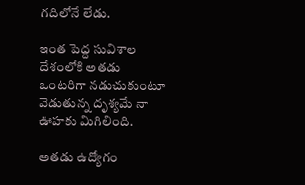గదిలోనే లేడు.

ఇంత పెద్ద సువిశాల దేశంలోకి అతడు ఒంటరిగా నడుచుకుంటూ వెడుతున్న దృశ్యమే నా ఊహకు మిగిలింది.

అతడు ఉద్యోగం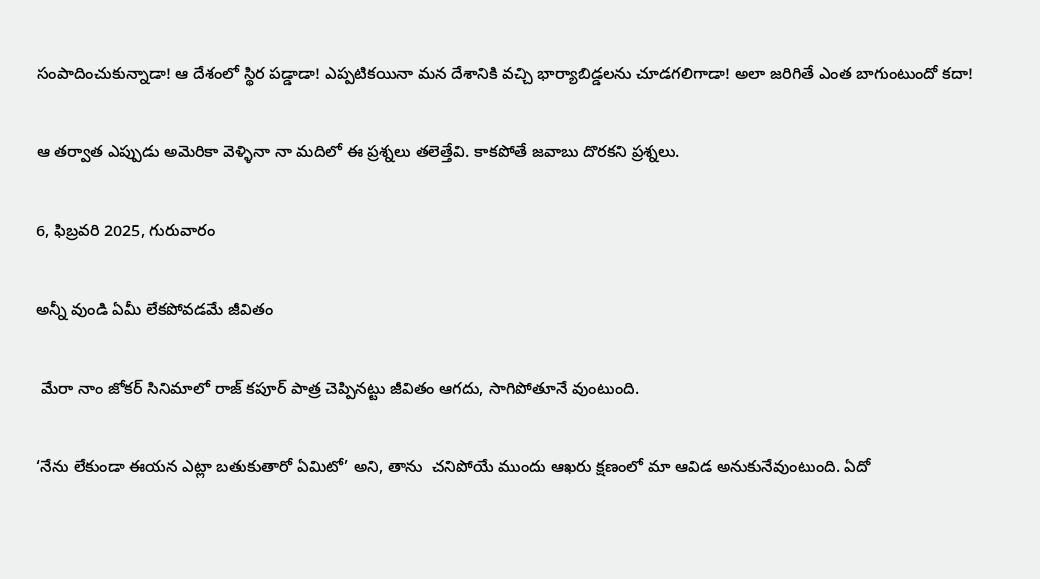సంపాదించుకున్నాడా! ఆ దేశంలో స్థిర పడ్డాడా! ఎప్పటికయినా మన దేశానికి వచ్చి భార్యాబిడ్డలను చూడగలిగాడా! అలా జరిగితే ఎంత బాగుంటుందో కదా!

ఆ తర్వాత ఎప్పుడు అమెరికా వెళ్ళినా నా మదిలో ఈ ప్రశ్నలు తలెత్తేవి. కాకపోతే జవాబు దొరకని ప్రశ్నలు.

6, ఫిబ్రవరి 2025, గురువారం

అన్నీ వుండి ఏమీ లేకపోవడమే జీవితం

 మేరా నాం జోకర్ సినిమాలో రాజ్ కపూర్ పాత్ర చెప్పినట్టు జీవితం ఆగదు, సాగిపోతూనే వుంటుంది.

‘నేను లేకుండా ఈయన ఎట్లా బతుకుతారో ఏమిటో’ అని, తాను  చనిపోయే ముందు ఆఖరు క్షణంలో మా ఆవిడ అనుకునేవుంటుంది. ఏదో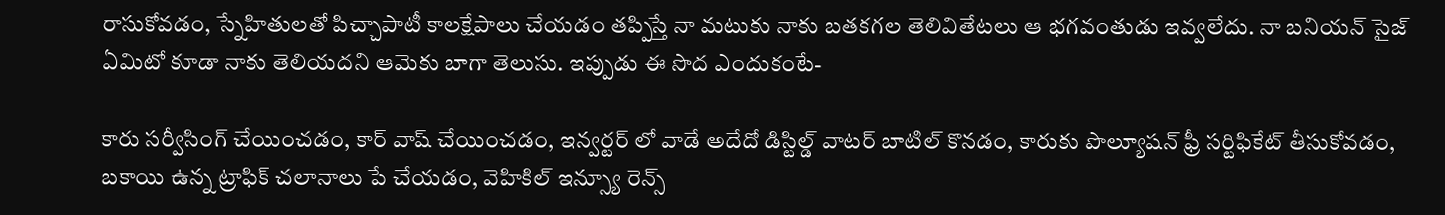రాసుకోవడం, స్నేహితులతో పిచ్చాపాటీ కాలక్షేపాలు చేయడం తప్పిస్తే నా మటుకు నాకు బతకగల తెలివితేటలు ఆ భగవంతుడు ఇవ్వలేదు. నా బనియన్ సైజ్ ఏమిటో కూడా నాకు తెలియదని ఆమెకు బాగా తెలుసు. ఇప్పుడు ఈ సొద ఎందుకంటే-

కారు సర్వీసింగ్ చేయించడం, కార్ వాష్ చేయించడం, ఇన్వర్టర్ లో వాడే అదేదో డిస్టిల్డ్ వాటర్ బాటిల్ కొనడం, కారుకు పొల్యూషన్ ఫ్రీ సర్టిఫికేట్ తీసుకోవడం, బకాయి ఉన్న ట్రాఫిక్ చలానాలు పే చేయడం, వెహికిల్ ఇన్స్యూ రెన్స్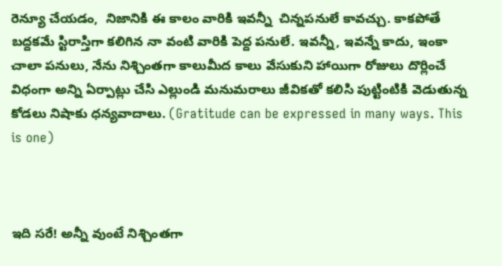రెన్యూ చేయడం,  నిజానికి ఈ కాలం వారికి ఇవన్నీ  చిన్నపనులే కావచ్చు. కాకపోతే బద్దకమే స్టిరాస్తిగా కలిగిన నా వంటి వారికి పెద్ద పనులే. ఇవన్నీ, ఇవన్నే కాదు, ఇంకా చాలా పనులు, నేను నిశ్చింతగా కాలుమీద కాలు వేసుకుని హాయిగా రోజులు దొర్లించే విధంగా అన్ని ఏర్పాట్లు చేసి ఎల్లుండి మనుమరాలు జీవికతో కలిసి పుట్టింటికి వెడుతున్న  కోడలు నిషాకు ధన్యవాదాలు. (Gratitude can be expressed in many ways. This is one)



ఇది సరే! అన్నీ వుంటే నిశ్చింతగా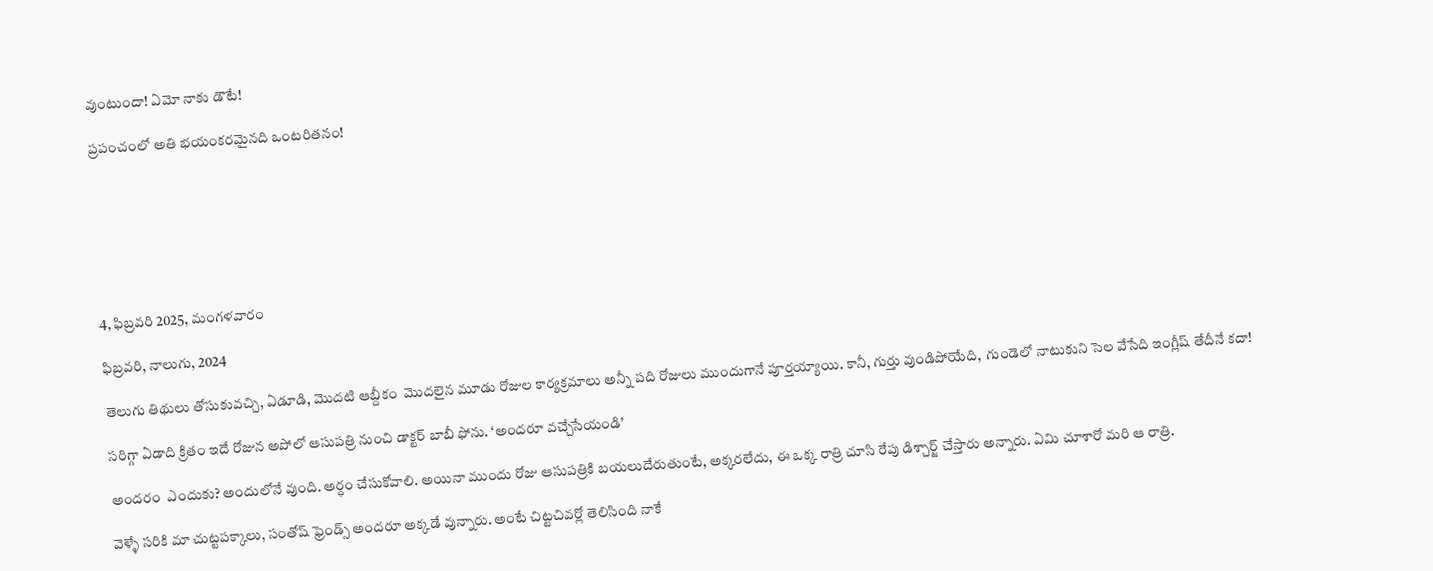వుంటుందా! ఏమో నాకు డౌటే!

ప్రపంచంలో అతి భయంకరమైనది ఒంటరితనం!







4, ఫిబ్రవరి 2025, మంగళవారం

ఫిబ్రవరి, నాలుగు, 2024

తెలుగు తిథులు తోసుకువచ్చి, ఏడూడి, మొదటి ఆబ్దీకం  మొదలైన మూడు రోజుల కార్యక్రమాలు అన్నీ పది రోజులు ముందుగానే పూర్తయ్యాయి. కానీ, గుర్తు వుండిపోయేది,  గుండెలో నాటుకుని సెల వేసేది ఇంగ్లీష్ తేదీనే కదా!

సరిగ్గా ఏడాది క్రితం ఇదే రోజున అపోలో ఆసుపత్రి నుంచి డాక్టర్ బాబీ ఫోను. ‘అందరూ వచ్చేసేయండి’

అందరం  ఎందుకు? అందులోనే వుంది. అర్ధం చేసుకోవాలి. అయినా ముందు రోజు ఆసుపత్రికి బయలుదేరుతుంటే, అక్కరలేదు, ఈ ఒక్క రాత్రి చూసి రేపు డిశ్చార్జ్ చేస్తారు అన్నారు. ఏమి చూశారో మరి ఆ రాత్రి.

వెళ్ళే సరికి మా చుట్టపక్కాలు, సంతోష్ ఫ్రెండ్స్ అందరూ అక్కడే వున్నారు. అంటే చిట్టచివర్లో తెలిసింది నాకే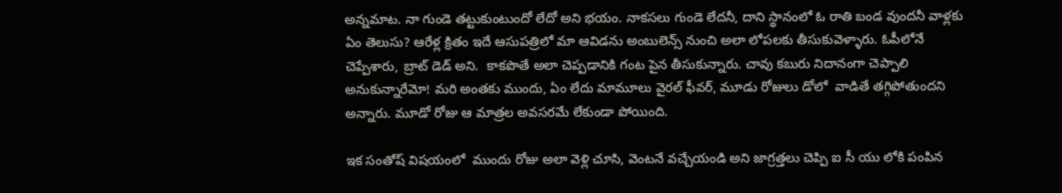అన్నమాట. నా గుండె తట్టుకుంటుందో లేదో అని భయం. నాకసలు గుండె లేదనీ, దాని స్థానంలో ఓ రాతి బండ వుందనీ వాళ్లకు ఏం తెలుసు? ఆరేళ్ల క్రితం ఇదే ఆసుపత్రిలో మా ఆవిడను అంబులెన్స్ నుంచి అలా లోపలకు తీసుకువెళ్ళారు. ఓపీలోనే చెప్పేశారు, బ్రాట్ డెడ్ అని.  కాకపొతే అలా చెప్పడానికి గంట పైన తీసుకున్నారు. చావు కబురు నిదానంగా చెప్పాలి అనుకున్నారేమో! మరి అంతకు ముందు, ఏం లేదు మామూలు వైరల్ ఫీవర్, మూడు రోజులు డోలో  వాడితే తగ్గిపోతుందని అన్నారు. మూడో రోజు ఆ మాత్రల అవసరమే లేకుండా పోయింది.

ఇక సంతోష్ విషయంలో  ముందు రోజు అలా వెళ్లి చూసి, వెంటనే వచ్చేయండి అని జాగ్రత్తలు చెప్పి ఐ సీ యు లోకి పంపిన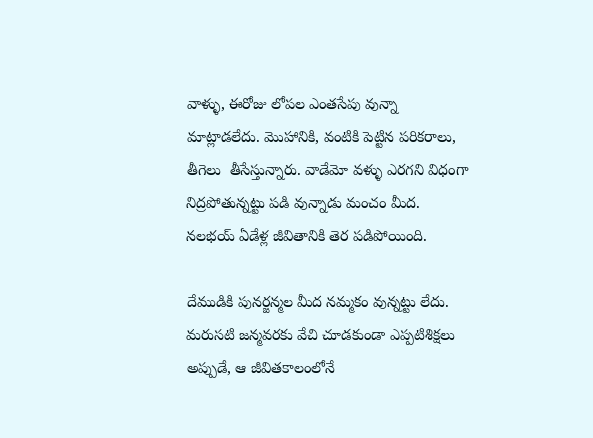వాళ్ళు, ఈరోజు లోపల ఎంతసేపు వున్నా మాట్లాడలేదు. మొహానికి, వంటికి పెట్టిన పరికరాలు, తీగెలు  తీసేస్తున్నారు. వాడేమో వళ్ళు ఎరగని విధంగా నిద్రపోతున్నట్టు పడి వున్నాడు మంచం మీద.  నలభయ్ ఏడేళ్ల జీవితానికి తెర పడిపోయింది.

దేముడికి పునర్జన్మల మీద నమ్మకం వున్నట్టు లేదు. మరుసటి జన్మవరకు వేచి చూడకుండా ఎప్పటిశిక్షలు అప్పుడే, ఆ జీవితకాలంలోనే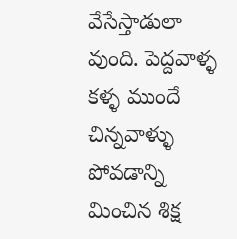వేసేస్తాడులా వుంది. పెద్దవాళ్ళ కళ్ళ ముందే చిన్నవాళ్ళు పోవడాన్ని మించిన శిక్ష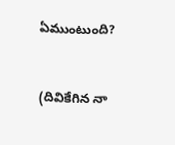ఏముంటుంది?


(దివికేగిన నా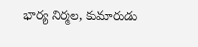భార్య నిర్మల, కుమారుడు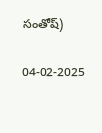సంతోష్)


04-02-2025